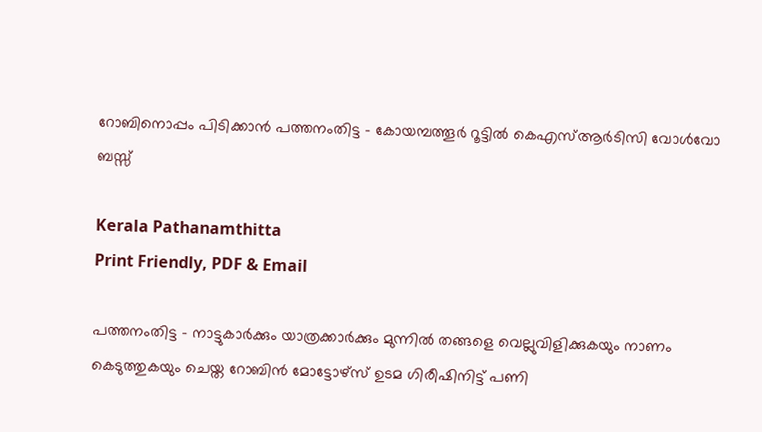റോബിനൊപ്പം പിടിക്കാൻ പത്തനംതിട്ട – കോയമ്പത്തൂർ റൂട്ടിൽ കെഎസ്ആർടിസി വോൾവോ ബസ്സ്

Kerala Pathanamthitta
Print Friendly, PDF & Email

പത്തനംതിട്ട – നാട്ടുകാര്‍ക്കും യാത്രക്കാര്‍ക്കും മുന്നില്‍ തങ്ങളെ വെല്ലുവിളിക്കുകയും നാണം കെടുത്തുകയും ചെയ്ത റോബിന്‍ മോട്ടോഴ്‌സ് ഉടമ ഗിരീഷിനിട്ട് പണി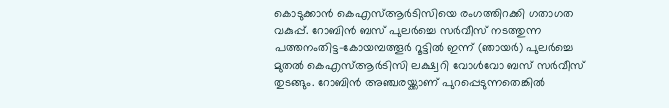കൊടുക്കാൻ കെഎസ്ആര്‍ടിസിയെ രംഗത്തിറക്കി ഗതാഗത വകുപ്പ്. റോബിന്‍ ബസ് പുലര്‍ച്ചെ സര്‍വീസ് നടത്തുന്ന പത്തനംതിട്ട-കോയമ്പത്തൂര്‍ റൂട്ടില്‍ ഇന്ന് (ഞായര്‍) പുലര്‍ച്ചെ മുതല്‍ കെഎസ്ആര്‍ടിസി ലക്ഷ്വറി വോള്‍വോ ബസ് സര്‍വീസ് തുടങ്ങും. റോബിന്‍ അഞ്ചരയ്ക്കാണ് പുറപ്പെടുന്നതെങ്കില്‍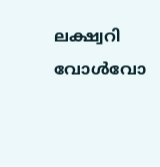ലക്ഷ്വറി വോള്‍വോ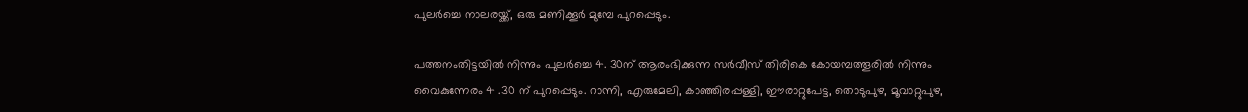പുലര്‍ച്ചെ നാലരയ്ക്ക്, ഒരു മണിക്കൂര്‍ മുമ്പേ പുറപ്പെടും.

പത്തനംതിട്ടയില്‍ നിന്നും പുലര്‍ച്ചെ 4. 30ന് ആരംഭിക്കുന്ന സര്‍വീസ് തിരികെ കോയമ്പത്തൂരില്‍ നിന്നും വൈകുന്നേരം 4 .30 ന് പുറപ്പെടും. റാന്നി, എരുമേലി, കാഞ്ഞിരപ്പള്ളി, ഈരാറ്റുപേട്ട, തൊടുപുഴ, മൂവാറ്റുപുഴ,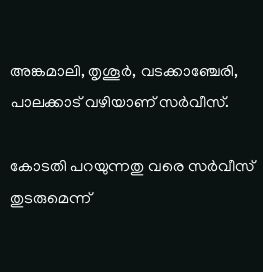അങ്കമാലി, തൃശൂര്‍, വടക്കാഞ്ചേരി, പാലക്കാട് വഴിയാണ് സര്‍വീസ്.

കോടതി പറയുന്നതു വരെ സര്‍വീസ് തുടരുമെന്ന്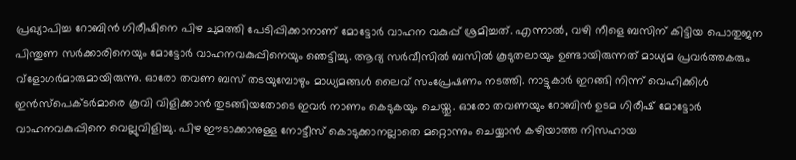പ്രഖ്യാപിച്ച റോബിന്‍ ഗിരീഷിനെ പിഴ ചുമത്തി പേടിപ്പിക്കാനാണ് മോട്ടോര്‍ വാഹന വകുപ്പ് ശ്രമിച്ചത്. എന്നാല്‍, വഴി നീളെ ബസിന് കിട്ടിയ പൊതുജന പിന്തുണ സര്‍ക്കാരിനെയും മോട്ടോര്‍ വാഹനവകുപ്പിനെയും ഞെട്ടിച്ചു. ആദ്യ സര്‍വീസില്‍ ബസില്‍ കൂടുതലായും ഉണ്ടായിരുന്നത് മാധ്യമ പ്രവര്‍ത്തകരും വ്‌ളോഗര്‍മാരുമായിരുന്നു. ഓരോ തവണ ബസ് തടയുമ്പോഴും മാധ്യമങ്ങള്‍ ലൈവ് സംപ്രേഷണം നടത്തി. നാട്ടുകാര്‍ ഇറങ്ങി നിന്ന് വെഹിക്കിള്‍ ഇന്‍സ്‌പെക്ടര്‍മാരെ കൂവി വിളിക്കാന്‍ തുടങ്ങിയതോടെ ഇവര്‍ നാണം കെടുകയും ചെയ്തു. ഓരോ തവണയും റോബിന്‍ ഉടമ ഗിരീഷ് മോട്ടോര്‍ വാഹനവകുപ്പിനെ വെല്ലുവിളിച്ചു. പിഴ ഈടാക്കാനുള്ള നോട്ടീസ് കൊടുക്കാനല്ലാതെ മറ്റൊന്നും ചെയ്യാന്‍ കഴിയാത്ത നിസഹായ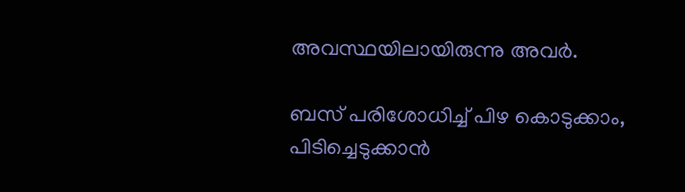അവസ്ഥയിലായിരുന്നു അവര്‍.

ബസ് പരിശോധിച്ച് പിഴ കൊടുക്കാം, പിടിച്ചെടുക്കാന്‍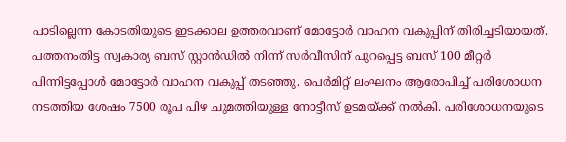പാടില്ലെന്ന കോടതിയുടെ ഇടക്കാല ഉത്തരവാണ് മോട്ടോര്‍ വാഹന വകുപ്പിന് തിരിച്ചടിയായത്. പത്തനംതിട്ട സ്വകാര്യ ബസ് സ്റ്റാന്‍ഡില്‍ നിന്ന് സര്‍വീസിന് പുറപ്പെട്ട ബസ് 100 മീറ്റര്‍ പിന്നിട്ടപ്പോള്‍ മോട്ടോര്‍ വാഹന വകുപ്പ് തടഞ്ഞു. പെര്‍മിറ്റ് ലംഘനം ആരോപിച്ച് പരിശോധന നടത്തിയ ശേഷം 7500 രൂപ പിഴ ചുമത്തിയുള്ള നോട്ടീസ് ഉടമയ്ക്ക് നല്‍കി. പരിശോധനയുടെ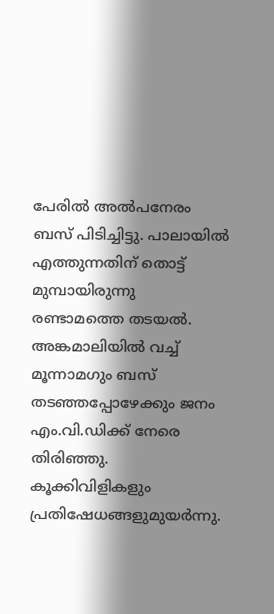പേരില്‍ അല്‍പനേരം ബസ് പിടിച്ചിട്ടു. പാലായില്‍ എത്തുന്നതിന് തൊട്ട് മുമ്പായിരുന്നു രണ്ടാമത്തെ തടയല്‍. അങ്കമാലിയില്‍ വച്ച് മൂന്നാമഗും ബസ് തടഞ്ഞപ്പോഴേക്കും ജനം എം.വി.ഡിക്ക് നേരെ തിരിഞ്ഞു. കൂക്കിവിളികളും പ്രതിഷേധങ്ങളുമുയര്‍ന്നു.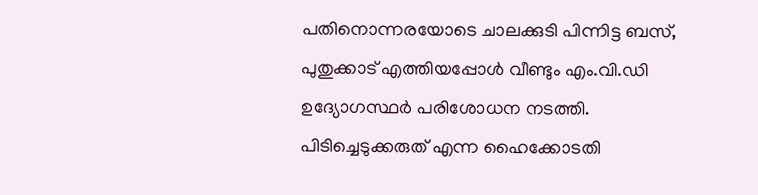പതിനൊന്നരയോടെ ചാലക്കുടി പിന്നിട്ട ബസ്, പുതുക്കാട് എത്തിയപ്പോള്‍ വീണ്ടും എം.വി.ഡി ഉദ്യോഗസ്ഥര്‍ പരിശോധന നടത്തി. പിടിച്ചെടുക്കരുത് എന്ന ഹൈക്കോടതി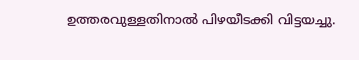ഉത്തരവുള്ളതിനാല്‍ പിഴയീടക്കി വിട്ടയച്ചു.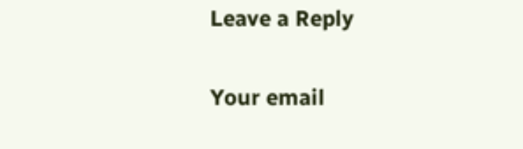Leave a Reply

Your email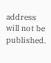address will not be published.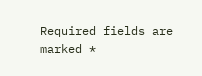Required fields are marked *